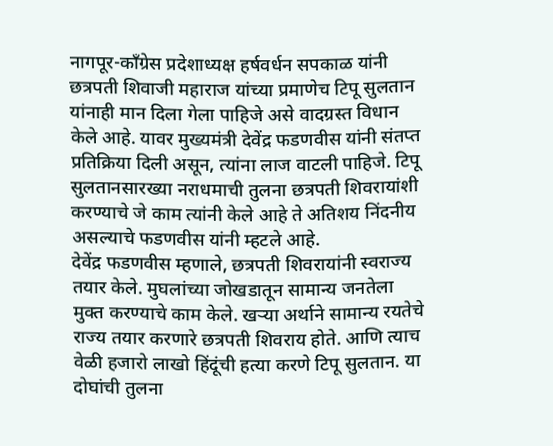नागपूर-कॉंग्रेस प्रदेशाध्यक्ष हर्षवर्धन सपकाळ यांनी छत्रपती शिवाजी महाराज यांच्या प्रमाणेच टिपू सुलतान यांनाही मान दिला गेला पाहिजे असे वादग्रस्त विधान केले आहे. यावर मुख्यमंत्री देवेंद्र फडणवीस यांनी संतप्त प्रतिक्रिया दिली असून, त्यांना लाज वाटली पाहिजे. टिपू सुलतानसारख्या नराधमाची तुलना छत्रपती शिवरायांशी करण्याचे जे काम त्यांनी केले आहे ते अतिशय निंदनीय असल्याचे फडणवीस यांनी म्हटले आहे.
देवेंद्र फडणवीस म्हणाले, छत्रपती शिवरायांनी स्वराज्य तयार केले. मुघलांच्या जोखडातून सामान्य जनतेला मुक्त करण्याचे काम केले. खऱ्या अर्थाने सामान्य रयतेचे राज्य तयार करणारे छत्रपती शिवराय होते. आणि त्याच वेळी हजारो लाखो हिंदूंची हत्या करणे टिपू सुलतान. या दोघांची तुलना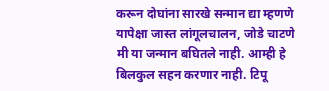करून दोघांना सारखे सन्मान द्या म्हणणे यापेक्षा जास्त लांगूलचालन, जोडे चाटणे मी या जन्मान बघितले नाही. आम्ही हे बिलकुल सहन करणार नाही. टिपू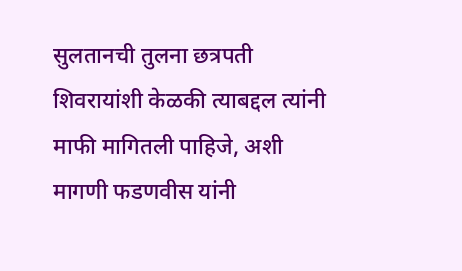सुलतानची तुलना छत्रपती शिवरायांशी केळकी त्याबद्दल त्यांनी माफी मागितली पाहिजे, अशी मागणी फडणवीस यांनी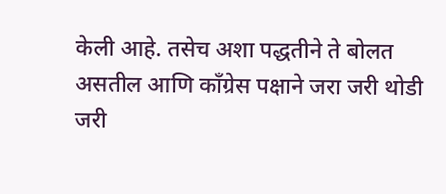केली आहे. तसेच अशा पद्धतीने ते बोलत असतील आणि कॉंग्रेस पक्षाने जरा जरी थोडी जरी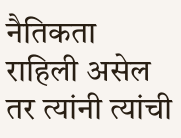नैतिकता राहिली असेल तर त्यांनी त्यांची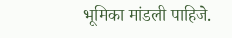भूमिका मांडली पाहिजे.